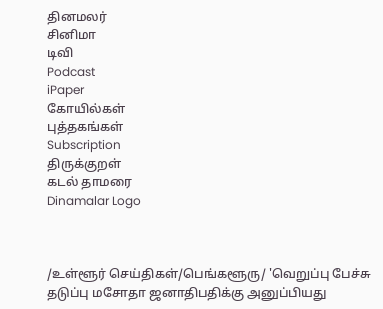தினமலர்
சினிமா
டிவி
Podcast
iPaper
கோயில்கள்
புத்தகங்கள்
Subscription
திருக்குறள்
கடல் தாமரை
Dinamalar Logo



/உள்ளூர் செய்திகள்/பெங்களூரு/ 'வெறுப்பு பேச்சு தடுப்பு மசோதா ஜனாதிபதிக்கு அனுப்பியது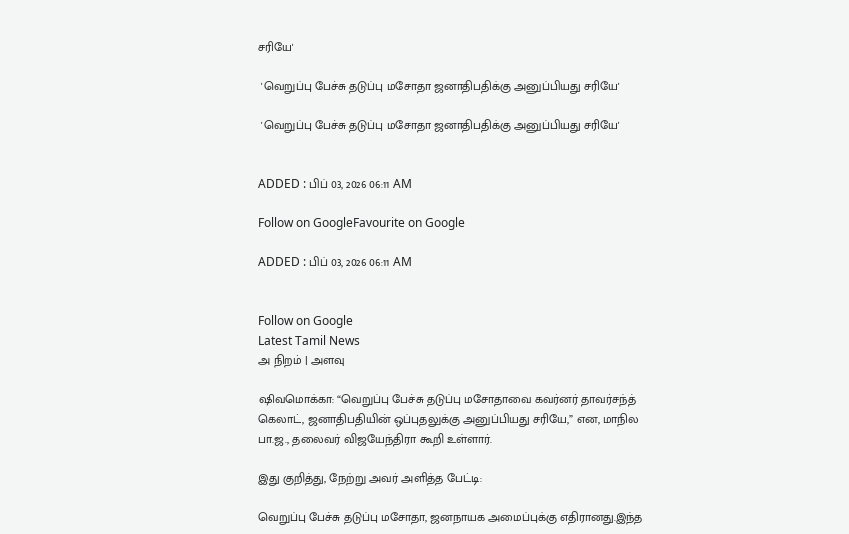சரியே'

 'வெறுப்பு பேச்சு தடுப்பு மசோதா ஜனாதிபதிக்கு அனுப்பியது சரியே'

 'வெறுப்பு பேச்சு தடுப்பு மசோதா ஜனாதிபதிக்கு அனுப்பியது சரியே'


ADDED : பிப் 03, 2026 06:11 AM

Follow on GoogleFavourite on Google

ADDED : பிப் 03, 2026 06:11 AM


Follow on Google
Latest Tamil News
அ நிறம் | அளவு

ஷிவமொக்கா: “வெறுப்பு பேச்சு தடுப்பு மசோதாவை கவர்னர் தாவர்சந்த் கெலாட், ஜனாதிபதியின் ஒப்புதலுக்கு அனுப்பியது சரியே,” என, மாநில பா.ஜ., தலைவர் விஜயேந்திரா கூறி உள்ளார்.

இது குறித்து, நேற்று அவர் அளித்த பேட்டி:

வெறுப்பு பேச்சு தடுப்பு மசோதா, ஜனநாயக அமைப்புக்கு எதிரானது.இந்த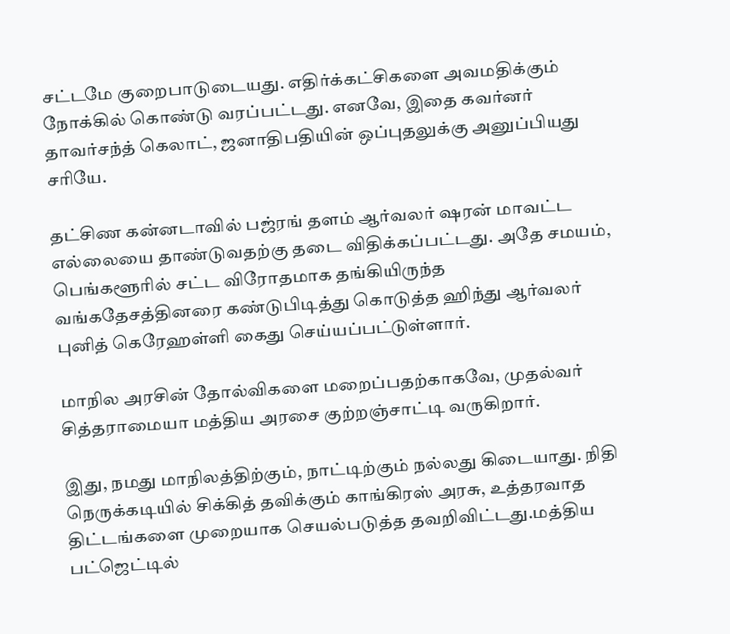சட்டமே குறைபாடுடையது. எதிர்க்கட்சிகளை அவமதிக்கும் நோக்கில் கொண்டு வரப்பட்டது. எனவே, இதை கவர்னர் தாவர்சந்த் கெலாட், ஜனாதிபதியின் ஒப்புதலுக்கு அனுப்பியது சரியே.

தட்சிண கன்னடாவில் பஜ்ரங் தளம் ஆர்வலர் ஷரன் மாவட்ட எல்லையை தாண்டுவதற்கு தடை விதிக்கப்பட்டது. அதே சமயம், பெங்களூரில் சட்ட விரோதமாக தங்கியிருந்த வங்கதேசத்தினரை கண்டுபிடித்து கொடுத்த ஹிந்து ஆர்வலர் புனித் கெரேஹள்ளி கைது செய்யப்பட்டுள்ளார்.

மாநில அரசின் தோல்விகளை மறைப்பதற்காகவே, முதல்வர் சித்தராமையா மத்திய அரசை குற்றஞ்சாட்டி வருகிறார்.

இது, நமது மாநிலத்திற்கும், நாட்டிற்கும் நல்லது கிடையாது. நிதி நெருக்கடியில் சிக்கித் தவிக்கும் காங்கிரஸ் அரசு, உத்தரவாத திட்டங்களை முறையாக செயல்படுத்த தவறிவிட்டது.மத்திய பட்ஜெட்டில்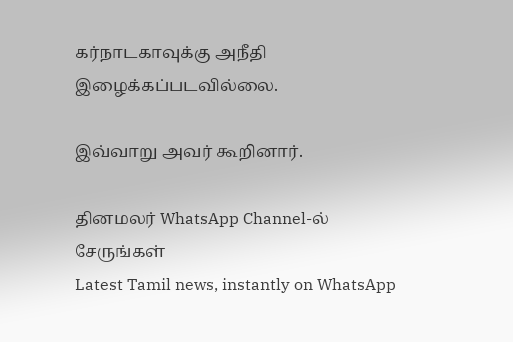கர்நாடகாவுக்கு அநீதி இழைக்கப்படவில்லை.

இவ்வாறு அவர் கூறினார்.

தினமலர் WhatsApp Channel-ல் சேருங்கள்
Latest Tamil news, instantly on WhatsApp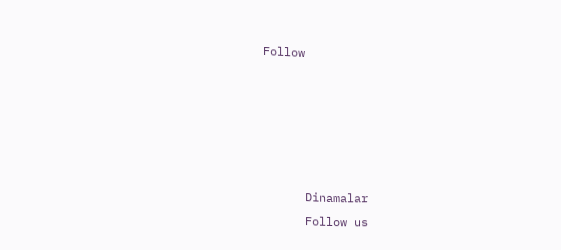Follow





      Dinamalar
      Follow us